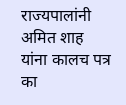राज्यपालांनी अमित शाह यांना कालच पत्र का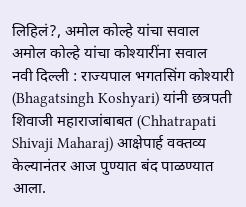लिहिलं?, अमोल कोल्हे यांचा सवाल
अमोल कोल्हे यांचा कोश्यारींना सवाल
नवी दिल्ली : राज्यपाल भगतसिंग कोश्यारी (Bhagatsingh Koshyari) यांनी छत्रपती शिवाजी महाराजांबाबत (Chhatrapati Shivaji Maharaj) आक्षेपार्ह वक्तव्य केल्यानंतर आज पुण्यात बंद पाळण्यात आला.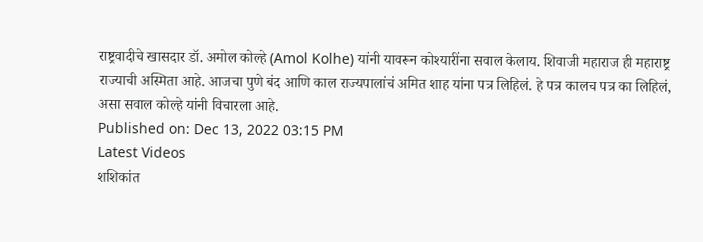राष्ट्रवादीचे खासदार डॉ. अमोल कोल्हे (Amol Kolhe) यांनी यावरून कोश्यारींना सवाल केलाय. शिवाजी महाराज ही महाराष्ट्र राज्याची अस्मिता आहे. आजचा पुणे बंद आणि काल राज्यपालांचं अमित शाह यांना पत्र लिहिलं. हे पत्र कालच पत्र का लिहिलं, असा सवाल कोल्हे यांनी विचारला आहे.
Published on: Dec 13, 2022 03:15 PM
Latest Videos
शशिकांत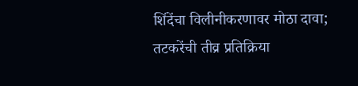शिंदेंचा विलीनीकरणावर मोठा दावा; तटकरेंची तीव्र प्रतिक्रिया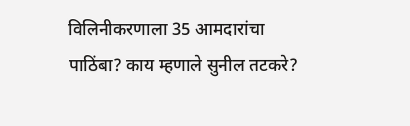विलिनीकरणाला 35 आमदारांचा पाठिंबा? काय म्हणाले सुनील तटकरे?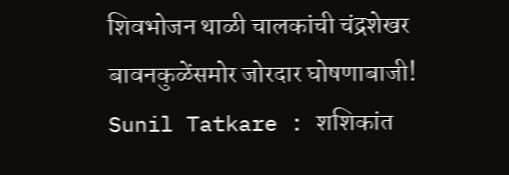शिवभोजन थाळी चालकांची चंद्रशेखर बावनकुळेंसमोर जोरदार घोषणाबाजी!
Sunil Tatkare : शशिकांत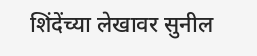शिंदेंच्या लेखावर सुनील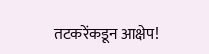तटकरेंकडून आक्षेप!